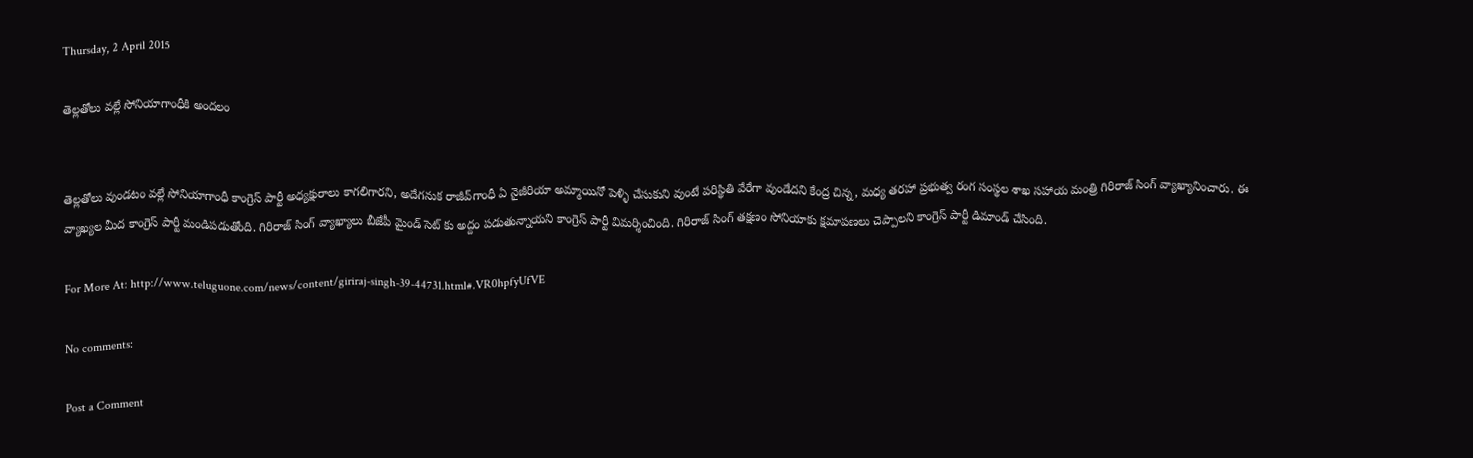Thursday, 2 April 2015

తెల్లతోలు వల్లే సోనియాగాంధీకి అందలం


తెల్లతోలు వుండటం వల్లే సోనియాగాంధీ కాంగ్రెస్ పార్టీ అధ్యక్షురాలు కాగలిగారని, అదేగనుక రాజీవ్‌గాంధీ ఏ నైజీరియా అమ్మాయినో పెళ్ళి చేసుకుని వుంటే పరిస్థితి వేరేగా వుండేదని కేంద్ర చిన్న, మధ్య తరహా ప్రభుత్వ రంగ సంస్థల శాఖ సహాయ మంత్రి గిరిరాజ్ సింగ్ వ్యాఖ్యానించారు. ఈ వ్యాఖ్యల మీద కాంగ్రెస్ పార్టీ మండిపడుతోంది. గిరిరాజ్ సింగ్ వ్యాఖ్యాలు బీజేపీ మైండ్ సెట్ కు అద్దం పడుతున్నాయని కాంగ్రెస్ పార్టీ విమర్శించింది. గిరిరాజ్ సింగ్ తక్షణం సోనియాకు క్షమాపణలు చెప్పాలని కాంగ్రెస్ పార్టీ డిమాండ్ చేసింది.

For More At: http://www.teluguone.com/news/content/giriraj-singh-39-44731.html#.VR0hpfyUfVE

No comments:

Post a Comment